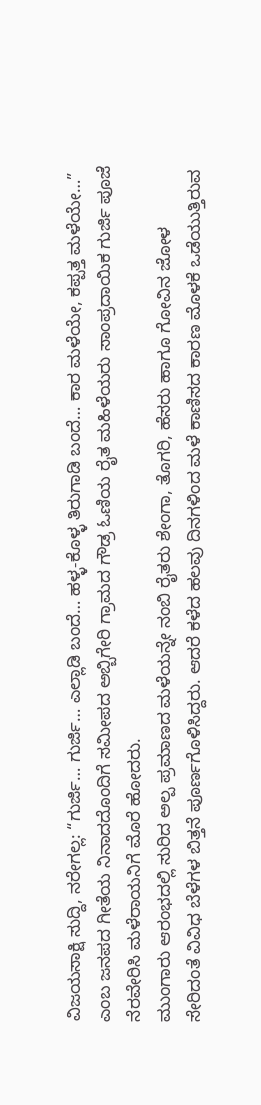ವಿಜಯಸಾಕ್ಷಿ ಸುದ್ದಿ, ನರೇಗಲ್ಲ: “ಗುರ್ಜಿ… ಗುರ್ಜಿ… ಎಲ್ಲಾಡಿ ಬಂದೆ… ಹಳ್ಳ-ಕೊಳ್ಳ ತಿರುಗಾಡಿ ಬಂದೆ… ಕಾರ ಮಳೆಯೇ, ಕಪ್ಪತ್ತ ಮಳೆಯೇ…” ಎಂಬ ಜನಪದ ಗೀತೆಯ ನಿನಾದದೊಂದಿಗೆ ಸಮೀಪದ ಅಬ್ಬಿಗೇರಿ ಗ್ರಾಮದ ಗೌಡ್ರ ಓಣಿಯ ರೈತ ಮಹಿಳೆಯರು ಸಾಂಪ್ರದಾಯಿಕ ಗುರ್ಜಿ ಪೂಜೆ ನೆರವೇರಿಸಿ ಮಳೆರಾಯನಿಗೆ ಮೊರೆ ಹೋದರು.
ಮುಂಗಾರು ಆರಂಭದಲ್ಲಿ ಸುರಿದ ಅಲ್ಪ ಪ್ರಮಾಣದ ಮಳೆಯನ್ನೇ ನಂಬಿ ರೈತರು ಶೇಂಗಾ, ತೊಗರಿ, ಹೆಸರು ಹಾಗೂ ಗೋವಿನ ಜೋಳ ಸೇರಿದಂತೆ ವಿವಿಧ ಬೆಳೆಗಳ ಬಿತ್ತನೆ ಪೂರ್ಣಗೊಳಿಸಿದ್ದರು. ಆದರೆ ಕಳೆದ ಹಲವು ದಿನಗಳಿಂದ ಮಳೆ ಕಾಣಿಸದ ಕಾರಣ ಮೊಳಕೆ ಒಡೆಯುತ್ತಿರುವ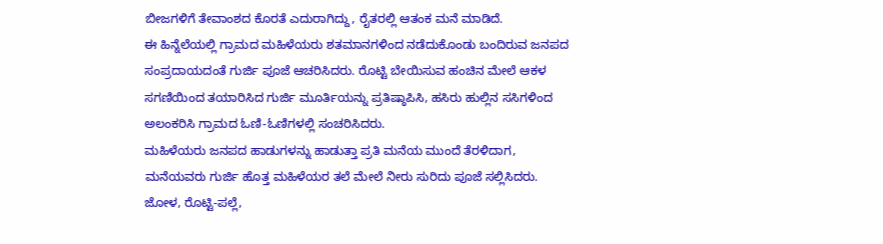ಬೀಜಗಳಿಗೆ ತೇವಾಂಶದ ಕೊರತೆ ಎದುರಾಗಿದ್ದು, ರೈತರಲ್ಲಿ ಆತಂಕ ಮನೆ ಮಾಡಿದೆ.
ಈ ಹಿನ್ನೆಲೆಯಲ್ಲಿ ಗ್ರಾಮದ ಮಹಿಳೆಯರು ಶತಮಾನಗಳಿಂದ ನಡೆದುಕೊಂಡು ಬಂದಿರುವ ಜನಪದ ಸಂಪ್ರದಾಯದಂತೆ ಗುರ್ಜಿ ಪೂಜೆ ಆಚರಿಸಿದರು. ರೊಟ್ಟಿ ಬೇಯಿಸುವ ಹಂಚಿನ ಮೇಲೆ ಆಕಳ ಸಗಣಿಯಿಂದ ತಯಾರಿಸಿದ ಗುರ್ಜಿ ಮೂರ್ತಿಯನ್ನು ಪ್ರತಿಷ್ಠಾಪಿಸಿ, ಹಸಿರು ಹುಲ್ಲಿನ ಸಸಿಗಳಿಂದ ಅಲಂಕರಿಸಿ ಗ್ರಾಮದ ಓಣಿ-ಓಣಿಗಳಲ್ಲಿ ಸಂಚರಿಸಿದರು.
ಮಹಿಳೆಯರು ಜನಪದ ಹಾಡುಗಳನ್ನು ಹಾಡುತ್ತಾ ಪ್ರತಿ ಮನೆಯ ಮುಂದೆ ತೆರಳಿದಾಗ, ಮನೆಯವರು ಗುರ್ಜಿ ಹೊತ್ತ ಮಹಿಳೆಯರ ತಲೆ ಮೇಲೆ ನೀರು ಸುರಿದು ಪೂಜೆ ಸಲ್ಲಿಸಿದರು. ಜೋಳ, ರೊಟ್ಟಿ-ಪಲ್ಲೆ,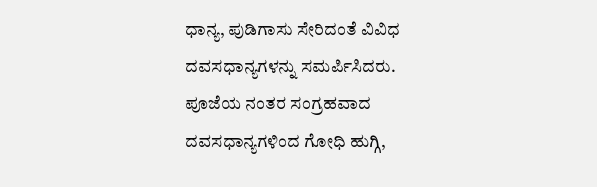ಧಾನ್ಯ, ಪುಡಿಗಾಸು ಸೇರಿದಂತೆ ವಿವಿಧ ದವಸಧಾನ್ಯಗಳನ್ನು ಸಮರ್ಪಿಸಿದರು.
ಪೂಜೆಯ ನಂತರ ಸಂಗ್ರಹವಾದ ದವಸಧಾನ್ಯಗಳಿಂದ ಗೋಧಿ ಹುಗ್ಗಿ,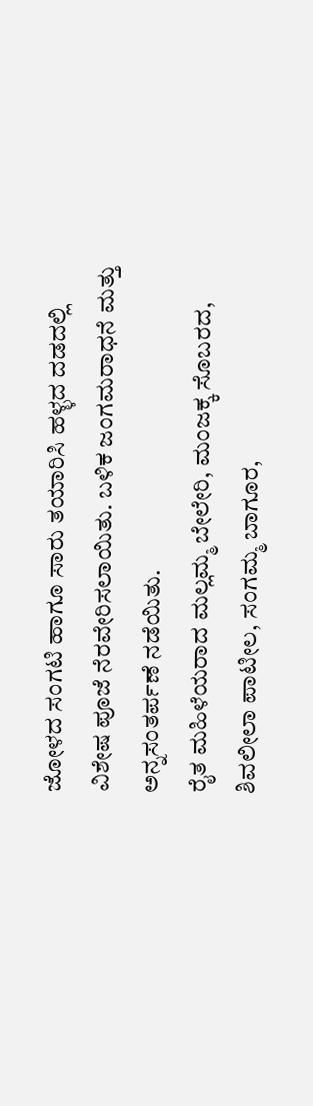ಜೋಳದ ಸಂಗಟಿ ಹಾಗೂ ಸಾರು ತಯಾರಿಸಿ ಹಳ್ಳದ ದಡದಲ್ಲಿ ವಿಶೇಷ ಪೂಜೆ ನೆರವೇರಿಸಲಾಯಿತು. ಬಳಿಕ ಜಂಗಮರಾಧನೆ ಮತ್ತು ಅನ್ನಸಂತರ್ಪಣೆ ನಡೆಯಿತು.
ರೈತ ಮಹಿಳೆಯರಾದ ಮಲ್ಲಮ್ಮ ಬೇಲೇರಿ, ಮಂಜಕ್ಕ ಸೊಬರದ, ಶಿವಲೀಲಾ ಪಾಟೀಲ, ಸಂಗಮ್ಮ ಬಾಗೂರ,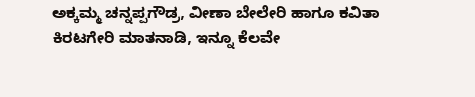ಅಕ್ಕಮ್ಮ ಚನ್ನಪ್ಪಗೌಡ್ರ, ವೀಣಾ ಬೇಲೇರಿ ಹಾಗೂ ಕವಿತಾ ಕಿರಟಗೇರಿ ಮಾತನಾಡಿ, ಇನ್ನೂ ಕೆಲವೇ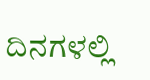ದಿನಗಳಲ್ಲಿ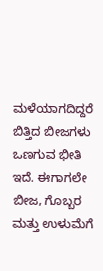ಮಳೆಯಾಗದಿದ್ದರೆ ಬಿತ್ತಿದ ಬೀಜಗಳು ಒಣಗುವ ಭೀತಿ ಇದೆ. ಈಗಾಗಲೇ ಬೀಜ, ಗೊಬ್ಬರ ಮತ್ತು ಉಳುಮೆಗೆ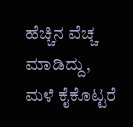ಹೆಚ್ಚಿನ ವೆಚ್ಚ ಮಾಡಿದ್ದು, ಮಳೆ ಕೈಕೊಟ್ಟರೆ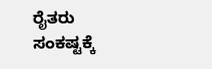ರೈತರು ಸಂಕಷ್ಟಕ್ಕೆ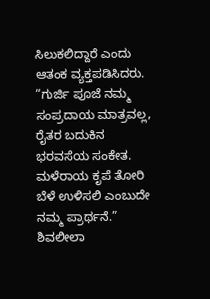ಸಿಲುಕಲಿದ್ದಾರೆ ಎಂದು ಆತಂಕ ವ್ಯಕ್ತಪಡಿಸಿದರು.
“ಗುರ್ಜಿ ಪೂಜೆ ನಮ್ಮ ಸಂಪ್ರದಾಯ ಮಾತ್ರವಲ್ಲ, ರೈತರ ಬದುಕಿನ ಭರವಸೆಯ ಸಂಕೇತ. ಮಳೆರಾಯ ಕೃಪೆ ತೋರಿ ಬೆಳೆ ಉಳಿಸಲಿ ಎಂಬುದೇ ನಮ್ಮ ಪ್ರಾರ್ಥನೆ.”
ಶಿವಲೀಲಾ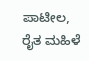ಪಾಟೀಲ, ರೈತ ಮಹಿಳೆ